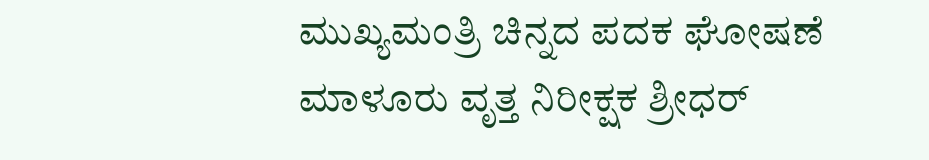ಮುಖ್ಯಮಂತ್ರಿ ಚಿನ್ನದ ಪದಕ ಘೋಷಣೆ
ಮಾಳೂರು ವೃತ್ತ ನಿರೀಕ್ಷಕ ಶ್ರೀಧರ್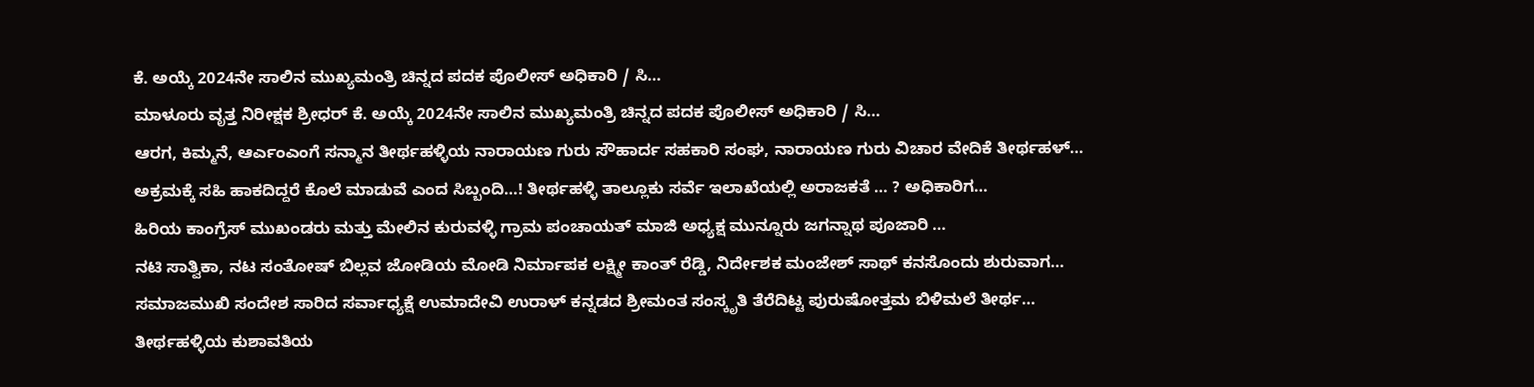ಕೆ. ಅಯ್ಕೆ 2024ನೇ ಸಾಲಿನ ಮುಖ್ಯಮಂತ್ರಿ ಚಿನ್ನದ ಪದಕ ಪೊಲೀಸ್ ಅಧಿಕಾರಿ / ಸಿ…
ಮಾಳೂರು ವೃತ್ತ ನಿರೀಕ್ಷಕ ಶ್ರೀಧರ್ ಕೆ. ಅಯ್ಕೆ 2024ನೇ ಸಾಲಿನ ಮುಖ್ಯಮಂತ್ರಿ ಚಿನ್ನದ ಪದಕ ಪೊಲೀಸ್ ಅಧಿಕಾರಿ / ಸಿ…
ಆರಗ, ಕಿಮ್ಮನೆ, ಆರ್ಎಂಎಂಗೆ ಸನ್ಮಾನ ತೀರ್ಥಹಳ್ಳಿಯ ನಾರಾಯಣ ಗುರು ಸೌಹಾರ್ದ ಸಹಕಾರಿ ಸಂಘ, ನಾರಾಯಣ ಗುರು ವಿಚಾರ ವೇದಿಕೆ ತೀರ್ಥಹಳ್…
ಅಕ್ರಮಕ್ಕೆ ಸಹಿ ಹಾಕದಿದ್ದರೆ ಕೊಲೆ ಮಾಡುವೆ ಎಂದ ಸಿಬ್ಬಂದಿ…! ತೀರ್ಥಹಳ್ಳಿ ತಾಲ್ಲೂಕು ಸರ್ವೆ ಇಲಾಖೆಯಲ್ಲಿ ಅರಾಜಕತೆ … ? ಅಧಿಕಾರಿಗ…
ಹಿರಿಯ ಕಾಂಗ್ರೆಸ್ ಮುಖಂಡರು ಮತ್ತು ಮೇಲಿನ ಕುರುವಳ್ಳಿ ಗ್ರಾಮ ಪಂಚಾಯತ್ ಮಾಜಿ ಅಧ್ಯಕ್ಷ ಮುನ್ನೂರು ಜಗನ್ನಾಥ ಪೂಜಾರಿ …
ನಟಿ ಸಾತ್ವಿಕಾ, ನಟ ಸಂತೋಷ್ ಬಿಲ್ಲವ ಜೋಡಿಯ ಮೋಡಿ ನಿರ್ಮಾಪಕ ಲಕ್ಷ್ಮೀ ಕಾಂತ್ ರೆಡ್ಡಿ, ನಿರ್ದೇಶಕ ಮಂಜೇಶ್ ಸಾಥ್ ಕನಸೊಂದು ಶುರುವಾಗ…
ಸಮಾಜಮುಖಿ ಸಂದೇಶ ಸಾರಿದ ಸರ್ವಾಧ್ಯಕ್ಷೆ ಉಮಾದೇವಿ ಉರಾಳ್ ಕನ್ನಡದ ಶ್ರೀಮಂತ ಸಂಸ್ಕೃತಿ ತೆರೆದಿಟ್ಟ ಪುರುಷೋತ್ತಮ ಬಿಳಿಮಲೆ ತೀರ್ಥ…
ತೀರ್ಥಹಳ್ಳಿಯ ಕುಶಾವತಿಯ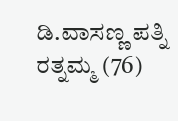ಡಿ.ವಾಸಣ್ಣ ಪತ್ನಿ ರತ್ನಮ್ಮ (76)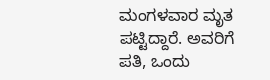ಮಂಗಳವಾರ ಮೃತ ಪಟ್ಟಿದ್ದಾರೆ. ಅವರಿಗೆ ಪತಿ, ಒಂದು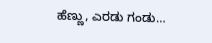ಹೆಣ್ಣು, ಎರಡು ಗಂಡು…